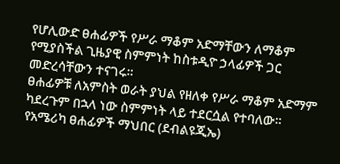የሆሊውድ ፀሐፊዎች የሥራ ማቆም አድማቸውን ለማቆም የሚያስችል ጊዜያዊ ስምምነት ከስቱዲዮ ኃላፊዎች ጋር መድረሳቸውን ተናገሩ።
ፀሐፊዎቹ ለአምስት ወራት ያህል የዘለቀ የሥራ ማቆም አድማም ካደረጉም በኋላ ነው ስምምነት ላይ ተደርሷል የተባለው።
የአሜሪካ ፀሐፊዎች ማህበር (ደብልዩጂኤ)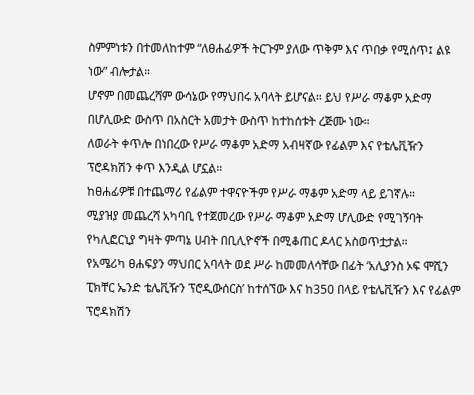ስምምነቱን በተመለከተም “ለፀሐፊዎች ትርጉም ያለው ጥቅም እና ጥበቃ የሚሰጥ፤ ልዩ ነው” ብሎታል።
ሆኖም በመጨረሻም ውሳኔው የማህበሩ አባላት ይሆናል። ይህ የሥራ ማቆም አድማ በሆሊውድ ውስጥ በአስርት አመታት ውስጥ ከተከሰቱት ረጅሙ ነው።
ለወራት ቀጥሎ በነበረው የሥራ ማቆም አድማ አብዛኛው የፊልም እና የቴሌቪዥን ፕሮዳክሽን ቀጥ እንዲል ሆኗል።
ከፀሐፊዎቹ በተጨማሪ የፊልም ተዋናዮችም የሥራ ማቆም አድማ ላይ ይገኛሉ።
ሚያዝያ መጨረሻ አካባቢ የተጀመረው የሥራ ማቆም አድማ ሆሊውድ የሚገኝባት የካሊፎርኒያ ግዛት ምጣኔ ሀብት በቢሊዮኖች በሚቆጠር ዶላር አስወጥቷታል።
የአሜሪካ ፀሐፍያን ማህበር አባላት ወደ ሥራ ከመመለሳቸው በፊት ‘አሊያንስ ኦፍ ሞሺን ፒክቸር ኤንድ ቴሌቪዥን ፕሮዲውሰርስ’ ከተሰኘው እና ከ350 በላይ የቴሌቪዥን እና የፊልም ፕሮዳክሽን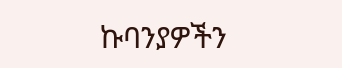ኩባንያዎችን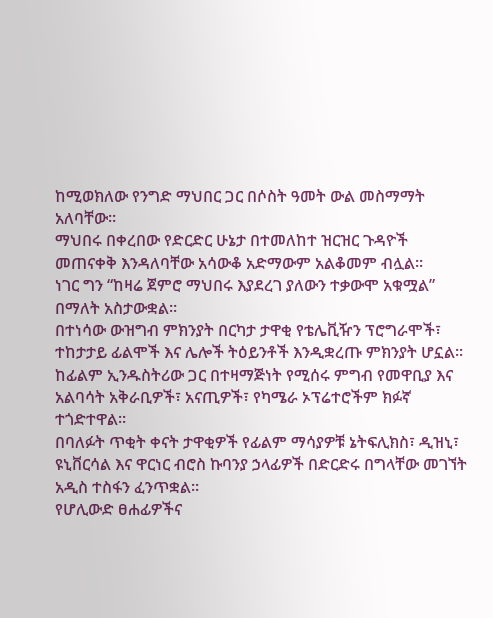ከሚወክለው የንግድ ማህበር ጋር በሶስት ዓመት ውል መስማማት አለባቸው።
ማህበሩ በቀረበው የድርድር ሁኔታ በተመለከተ ዝርዝር ጉዳዮች መጠናቀቅ እንዳለባቸው አሳውቆ አድማውም አልቆመም ብሏል።
ነገር ግን “ከዛሬ ጀምሮ ማህበሩ እያደረገ ያለውን ተቃውሞ አቁሟል” በማለት አስታውቋል።
በተነሳው ውዝግብ ምክንያት በርካታ ታዋቂ የቴሌቪዥን ፕሮግራሞች፣ ተከታታይ ፊልሞች እና ሌሎች ትዕይንቶች እንዲቋረጡ ምክንያት ሆኗል።
ከፊልም ኢንዱስትሪው ጋር በተዛማጅነት የሚሰሩ ምግብ የመዋቢያ እና አልባሳት አቅራቢዎች፣ አናጢዎች፣ የካሜራ ኦፕሬተሮችም ክፉኛ ተጎድተዋል።
በባለፉት ጥቂት ቀናት ታዋቂዎች የፊልም ማሳያዎቹ ኔትፍሊክስ፣ ዲዝኒ፣ ዩኒቨርሳል እና ዋርነር ብሮስ ኩባንያ ኃላፊዎች በድርድሩ በግላቸው መገኘት አዲስ ተስፋን ፈንጥቋል።
የሆሊውድ ፀሐፊዎችና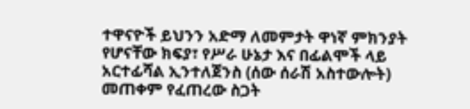ተዋናዮች ይህንን አድማ ለመምታት ዋነኛ ምክንያት የሆናቸው ክፍያ፣ የሥራ ሁኔታ እና በፊልሞች ላይ አርተፊሻል ኢንተለጀንስ (ሰው ሰራሽ አስተውሎት) መጠቀም የፈጠረው ስጋት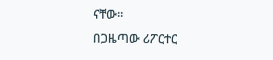ናቸው።
በጋዜጣው ሪፖርተር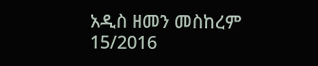አዲስ ዘመን መስከረም 15/2016